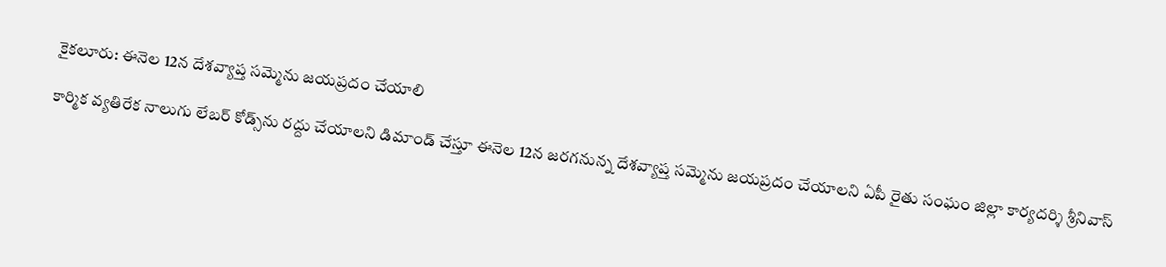కైకలూరు: ఈనెల 12న దేశవ్యాప్త సమ్మెను జయప్రదం చేయాలి

కార్మిక వ్యతిరేక నాలుగు లేబర్ కోడ్స్‌ను రద్దు చేయాలని డిమాండ్ చేస్తూ ఈనెల 12న జరగనున్న దేశవ్యాప్త సమ్మెను జయప్రదం చేయాలని ఏపీ రైతు సంఘం జిల్లా కార్యదర్శి శ్రీనివాస్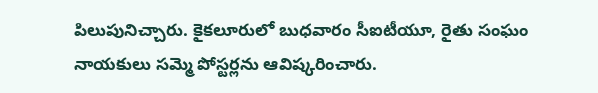పిలుపునిచ్చారు. కైకలూరులో బుధవారం సీఐటీయూ, రైతు సంఘం నాయకులు సమ్మె పోస్టర్లను ఆవిష్కరించారు.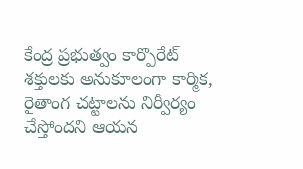కేంద్ర ప్రభుత్వం కార్పొరేట్ శక్తులకు అనుకూలంగా కార్మిక, రైతాంగ చట్టాలను నిర్వీర్యం చేస్తోందని ఆయన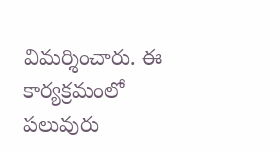విమర్శించారు. ఈ కార్యక్రమంలో పలువురు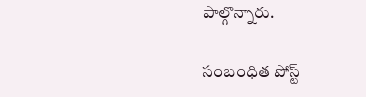పాల్గొన్నారు.

సంబంధిత పోస్ట్